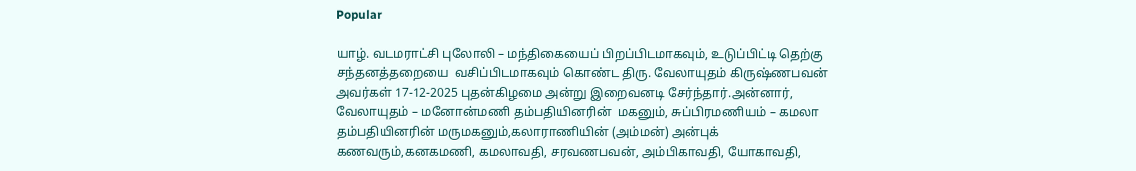Popular

யாழ். வடமராட்சி புலோலி – மந்திகையைப் பிறப்பிடமாகவும், உடுப்பிட்டி தெற்கு சந்தனத்தறையை  வசிப்பிடமாகவும் கொண்ட திரு. வேலாயுதம் கிருஷ்ணபவன் அவர்கள் 17-12-2025 புதன்கிழமை அன்று இறைவனடி சேர்ந்தார்.அன்னார், வேலாயுதம் – மனோன்மணி தம்பதியினரின்  மகனும், சுப்பிரமணியம் – கமலா தம்பதியினரின் மருமகனும்,கலாராணியின் (அம்மன்) அன்புக் கணவரும்,கனகமணி, கமலாவதி, சரவணபவன், அம்பிகாவதி, யோகாவதி,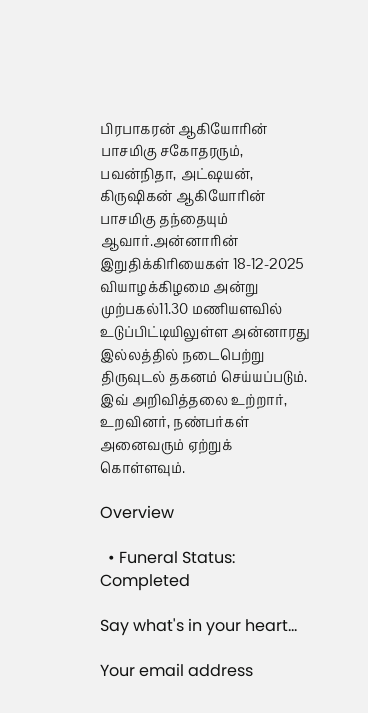பிரபாகரன் ஆகியோரின் பாசமிகு சகோதரரும்,   பவன்நிதா, அட்ஷயன், கிருஷிகன் ஆகியோரின் பாசமிகு தந்தையும் ஆவார்.அன்னாரின் இறுதிக்கிரியைகள் 18-12-2025 வியாழக்கிழமை அன்று முற்பகல்11.30 மணியளவில் உடுப்பிட்டியிலுள்ள அன்னாரது இல்லத்தில் நடைபெற்று திருவுடல் தகனம் செய்யப்படும். இவ் அறிவித்தலை உற்றார், உறவினர், நண்பர்கள் அனைவரும் ஏற்றுக் கொள்ளவும்.

Overview

  • Funeral Status: Completed

Say what's in your heart...

Your email address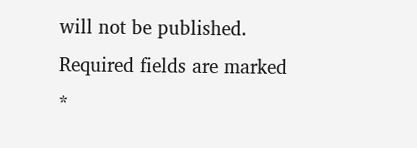will not be published. Required fields are marked *